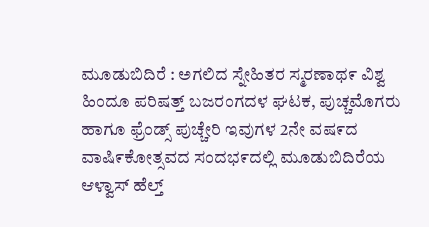ಮೂಡುಬಿದಿರೆ : ಅಗಲಿದ ಸ್ನೇಹಿತರ ಸ್ಮರಣಾಥ೯ ವಿಶ್ವ ಹಿಂದೂ ಪರಿಷತ್ತ್ ಬಜರಂಗದಳ ಘಟಕ, ಪುಚ್ಚಮೊಗರು ಹಾಗೂ ಫ್ರೆಂಡ್ಸ್ ಪುಚ್ಚೇರಿ ಇವುಗಳ 2ನೇ ವಷ೯ದ ವಾಷಿ೯ಕೋತ್ಸವದ ಸಂದಭ೯ದಲ್ಲಿ ಮೂಡುಬಿದಿರೆಯ ಆಳ್ವಾಸ್ ಹೆಲ್ತ್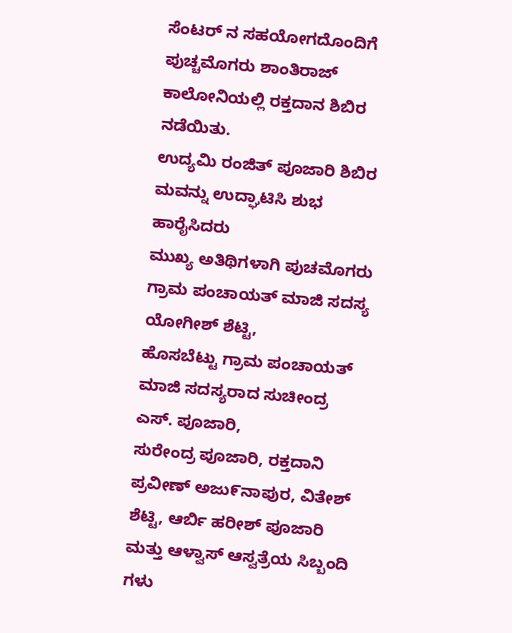ಸೆಂಟರ್ ನ ಸಹಯೋಗದೊಂದಿಗೆ ಪುಚ್ಚಮೊಗರು ಶಾಂತಿರಾಜ್ ಕಾಲೋನಿಯಲ್ಲಿ ರಕ್ತದಾನ ಶಿಬಿರ ನಡೆಯಿತು.
ಉದ್ಯಮಿ ರಂಜಿತ್ ಪೂಜಾರಿ ಶಿಬಿರ ಮವನ್ನು ಉದ್ಘಾಟಿಸಿ ಶುಭ ಹಾರೈಸಿದರು
ಮುಖ್ಯ ಅತಿಥಿಗಳಾಗಿ ಪುಚಮೊಗರು ಗ್ರಾಮ ಪಂಚಾಯತ್ ಮಾಜಿ ಸದಸ್ಯ ಯೋಗೀಶ್ ಶೆಟ್ಟಿ,
ಹೊಸಬೆಟ್ಟು ಗ್ರಾಮ ಪಂಚಾಯತ್ ಮಾಜಿ ಸದಸ್ಯರಾದ ಸುಚೀಂದ್ರ ಎಸ್. ಪೂಜಾರಿ,
ಸುರೇಂದ್ರ ಪೂಜಾರಿ, ರಕ್ತದಾನಿ ಪ್ರವೀಣ್ ಅಜು೯ನಾಪುರ, ವಿತೇಶ್ ಶೆಟ್ಟಿ, ಆರ್ಬಿ ಹರೀಶ್ ಪೂಜಾರಿ ಮತ್ತು ಆಳ್ವಾಸ್ ಆಸ್ವತ್ರೆಯ ಸಿಬ್ಬಂದಿ ಗಳು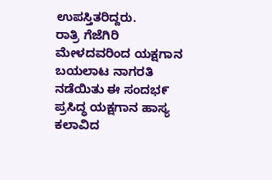ಉಪಸ್ತಿತರಿದ್ದರು.
ರಾತ್ರಿ ಗೆಜೆಗಿರಿ ಮೇಳದವರಿಂದ ಯಕ್ಷಗಾನ ಬಯಲಾಟ ನಾಗರತಿ ನಡೆಯಿತು ಈ ಸಂದಭ೯ ಪ್ರಸಿದ್ಧ ಯಕ್ಷಗಾನ ಹಾಸ್ಯ ಕಲಾವಿದ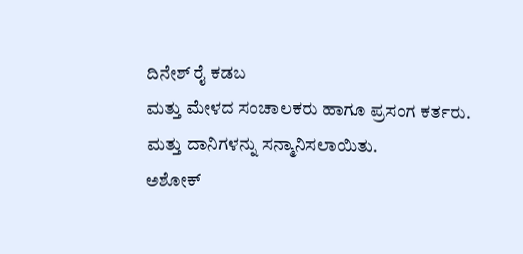ದಿನೇಶ್ ರೈ ಕಡಬ
ಮತ್ತು ಮೇಳದ ಸಂಚಾಲಕರು ಹಾಗೂ ಪ್ರಸಂಗ ಕರ್ತರು. ಮತ್ತು ದಾನಿಗಳನ್ನು ಸನ್ಮಾನಿಸಲಾಯಿತು.
ಅಶೋಕ್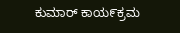ಕುಮಾರ್ ಕಾಯ೯ಕ್ರಮ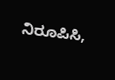ನಿರೂಪಿಸಿ,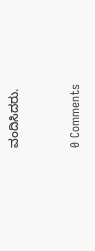ವಂದಿಸಿದರು.


0 Comments